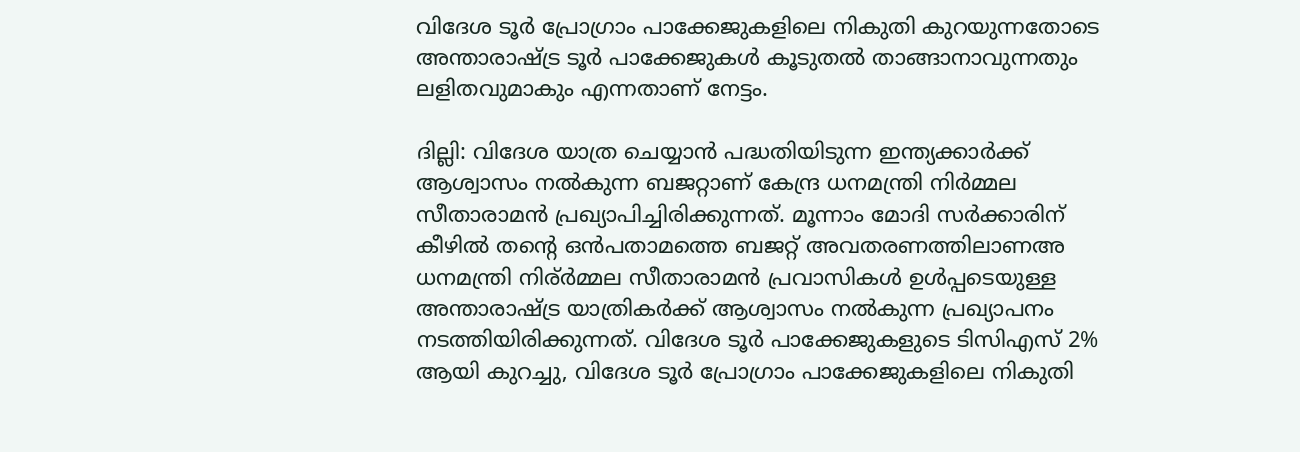വിദേശ ടൂർ പ്രോഗ്രാം പാക്കേജുകളിലെ നികുതി കുറയുന്നതോടെ അന്താരാഷ്ട്ര ടൂർ പാക്കേജുകൾ കൂടുതൽ താങ്ങാനാവുന്നതും ലളിതവുമാകും എന്നതാണ് നേട്ടം.

ദില്ലി: വിദേശ യാത്ര ചെയ്യാൻ പദ്ധതിയിടുന്ന ഇന്ത്യക്കാർക്ക് ആശ്വാസം നൽകുന്ന ബജറ്റാണ് കേന്ദ്ര ധനമന്ത്രി നിർമ്മല സീതാരാമൻ പ്രഖ്യാപിച്ചിരിക്കുന്നത്. മൂന്നാം മോദി സർക്കാരിന് കീഴിൽ തന്റെ ഒൻപതാമത്തെ ബജറ്റ് അവതരണത്തിലാണഅ ധനമന്ത്രി നിര്ർമ്മല സീതാരാമൻ പ്രവാസികൾ ഉൾപ്പടെയുള്ള അന്താരാഷ്ട്ര യാത്രികർക്ക് ആശ്വാസം നൽകുന്ന പ്രഖ്യാപനം നടത്തിയിരിക്കുന്നത്. വിദേശ ടൂർ പാക്കേജുകളുടെ ടിസിഎസ് 2% ആയി കുറച്ചു, വിദേശ ടൂർ പ്രോഗ്രാം പാക്കേജുകളിലെ നികുതി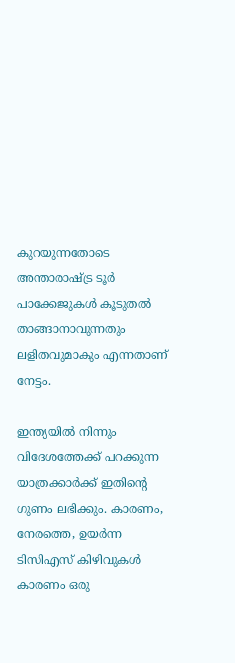കുറയുന്നതോടെ അന്താരാഷ്ട്ര ടൂർ പാക്കേജുകൾ കൂടുതൽ താങ്ങാനാവുന്നതും ലളിതവുമാകും എന്നതാണ് നേട്ടം.

ഇന്ത്യയിൽ നിന്നും വിദേശത്തേക്ക് പറക്കുന്ന യാത്രക്കാർക്ക് ഇതിന്റെ ഗുണം ലഭിക്കും. കാരണം, നേരത്തെ, ഉയർന്ന ടിസിഎസ് കിഴിവുകൾ കാരണം ഒരു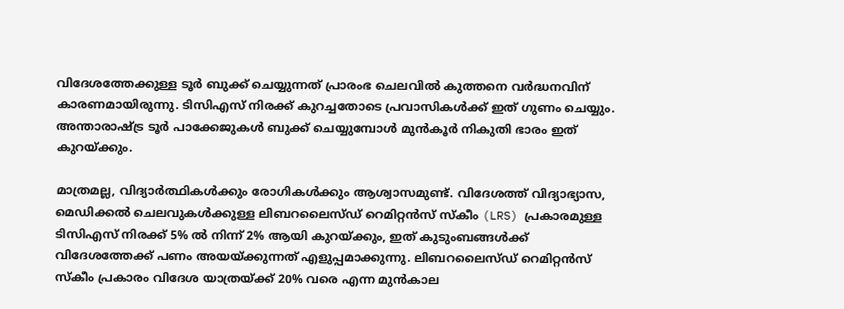വിദേശത്തേക്കുള്ള ടൂർ ബുക്ക് ചെയ്യുന്നത് പ്രാരംഭ ചെലവിൽ കുത്തനെ വർദ്ധനവിന് കാരണമായിരുന്നു. ടിസിഎസ് നിരക്ക് കുറച്ചതോടെ പ്രവാസികൾക്ക് ഇത് ഗുണം ചെയ്യും. അന്താരാഷ്ട്ര ടൂർ പാക്കേജുകൾ ബുക്ക് ചെയ്യുമ്പോൾ മുൻകൂർ നികുതി ഭാരം ഇത് കുറയ്ക്കും.

മാത്രമല്ല, വിദ്യാർത്ഥികൾക്കും രോഗികൾക്കും ആശ്വാസമുണ്ട്. വിദേശത്ത് വിദ്യാഭ്യാസ, മെഡിക്കൽ ചെലവുകൾക്കുള്ള ലിബറലൈസ്ഡ് റെമിറ്റൻസ് സ്കീം (LRS) പ്രകാരമുള്ള ടിസിഎസ് നിരക്ക് 5% ൽ നിന്ന് 2% ആയി കുറയ്ക്കും, ഇത് കുടുംബങ്ങൾക്ക് വിദേശത്തേക്ക് പണം അയയ്ക്കുന്നത് എളുപ്പമാക്കുന്നു. ലിബറലൈസ്ഡ് റെമിറ്റൻസ് സ്കീം പ്രകാരം വിദേശ യാത്രയ്ക്ക് 20% വരെ എന്ന മുൻകാല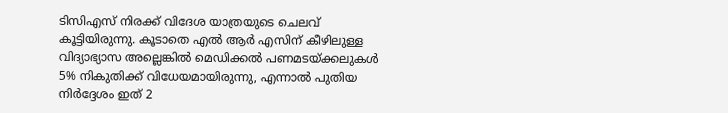ടിസിഎസ് നിരക്ക് വിദേശ യാത്രയുടെ ചെലവ് കൂട്ടിയിരുന്നു. കൂടാതെ എൽ ആർ എസിന് കീഴിലുള്ള വിദ്യാഭ്യാസ അല്ലെങ്കിൽ മെഡിക്കൽ പണമടയ്ക്കലുകൾ 5% നികുതിക്ക് വിധേയമായിരുന്നു, എന്നാൽ പുതിയ നിർദ്ദേശം ഇത് 2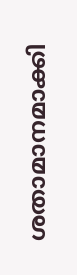ശതാമാനമാക്കി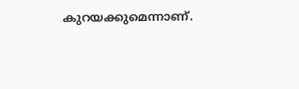കുറയക്കുമെന്നാണ്.